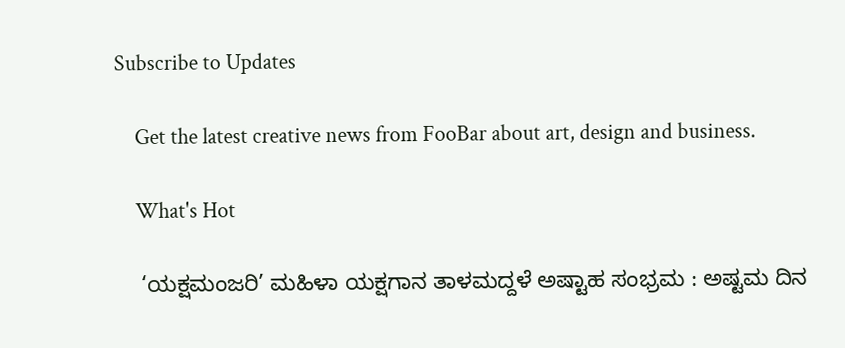Subscribe to Updates

    Get the latest creative news from FooBar about art, design and business.

    What's Hot

    ‘ಯಕ್ಷಮಂಜರಿ’ ಮಹಿಳಾ ಯಕ್ಷಗಾನ ತಾಳಮದ್ದಳೆ ಅಷ್ಟಾಹ ಸಂಭ್ರಮ : ಅಷ್ಟಮ ದಿನ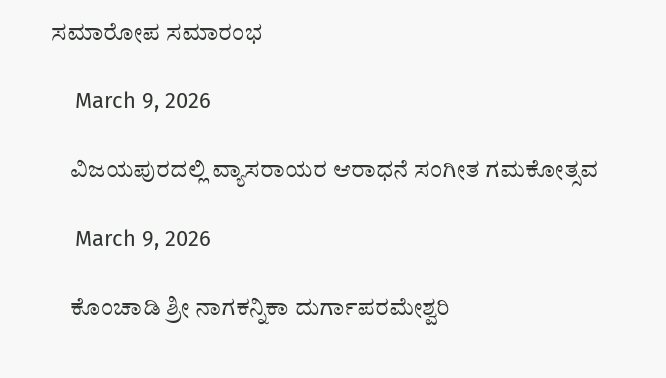ಸಮಾರೋಪ ಸಮಾರಂಭ

    March 9, 2026

    ವಿಜಯಪುರದಲ್ಲಿ ವ್ಯಾಸರಾಯರ ಆರಾಧನೆ ಸಂಗೀತ ಗಮಕೋತ್ಸವ

    March 9, 2026

    ಕೊಂಚಾಡಿ ಶ್ರೀ ನಾಗಕನ್ನಿಕಾ ದುರ್ಗಾಪರಮೇಶ್ವರಿ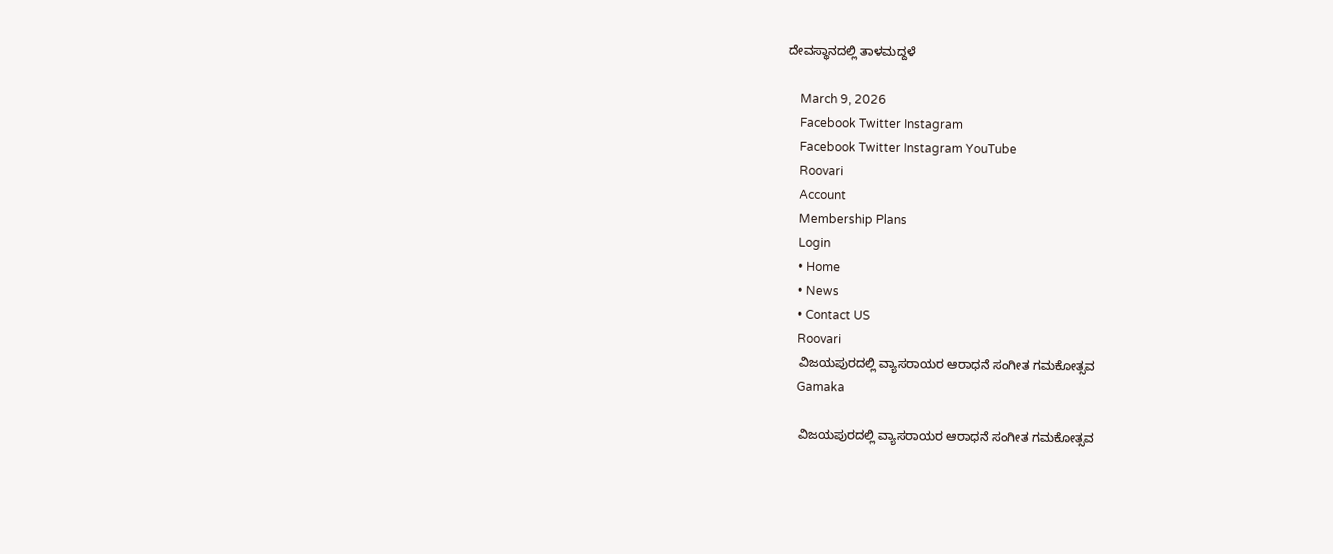ದೇವಸ್ಥಾನದಲ್ಲಿ ತಾಳಮದ್ದಳೆ

    March 9, 2026
    Facebook Twitter Instagram
    Facebook Twitter Instagram YouTube
    Roovari
    Account
    Membership Plans
    Login
    • Home
    • News
    • Contact US
    Roovari
    ವಿಜಯಪುರದಲ್ಲಿ ವ್ಯಾಸರಾಯರ ಆರಾಧನೆ ಸಂಗೀತ ಗಮಕೋತ್ಸವ
    Gamaka

    ವಿಜಯಪುರದಲ್ಲಿ ವ್ಯಾಸರಾಯರ ಆರಾಧನೆ ಸಂಗೀತ ಗಮಕೋತ್ಸವ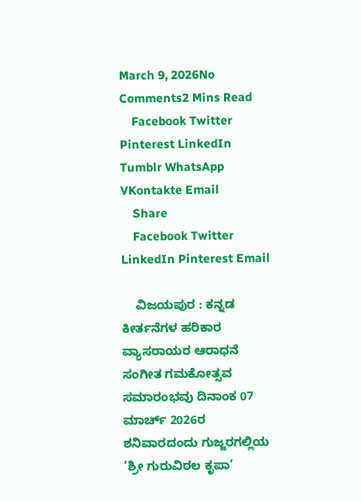March 9, 2026No Comments2 Mins Read
    Facebook Twitter Pinterest LinkedIn Tumblr WhatsApp VKontakte Email
    Share
    Facebook Twitter LinkedIn Pinterest Email

    ವಿಜಯಪುರ : ಕನ್ನಡ ಕೀರ್ತನೆಗಳ ಹರಿಕಾರ ವ್ಯಾಸರಾಯರ ಆರಾಧನೆ ಸಂಗೀತ ಗಮಕೋತ್ಸವ ಸಮಾರಂಭವು ದಿನಾಂಕ 07 ಮಾರ್ಚ್ 2026ರ ಶನಿವಾರದಂದು ಗುಜ್ಜರಗಲ್ಲಿಯ ‘ಶ್ರೀ ಗುರುವಿಠಲ ಕೃಪಾ’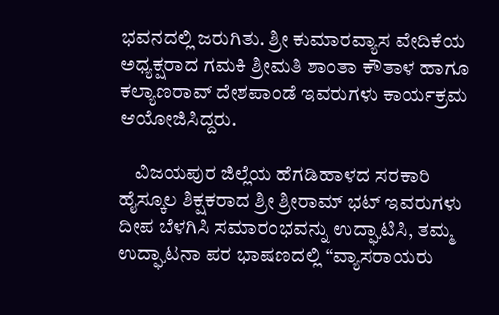ಭವನದಲ್ಲಿ ಜರುಗಿತು. ಶ್ರೀ ಕುಮಾರವ್ಯಾಸ ವೇದಿಕೆಯ ಅಧ್ಯಕ್ಷರಾದ ಗಮಕಿ ಶ್ರೀಮತಿ ಶಾಂತಾ ಕೌತಾಳ ಹಾಗೂ ಕಲ್ಯಾಣರಾವ್ ದೇಶಪಾಂಡೆ ಇವರುಗಳು ಕಾರ್ಯಕ್ರಮ ಆಯೋಜಿಸಿದ್ದರು.

    ವಿಜಯಪುರ ಜಿಲ್ಲೆಯ ಹೆಗಡಿಹಾಳದ ಸರಕಾರಿ ಹೈಸ್ಕೂಲ ಶಿಕ್ಷಕರಾದ ಶ್ರೀ ಶ್ರೀರಾಮ್ ಭಟ್ ಇವರುಗಳು ದೀಪ ಬೆಳಗಿಸಿ ಸಮಾರಂಭವನ್ನು ಉದ್ಘಾಟಿಸಿ, ತಮ್ಮ ಉದ್ಘಾಟನಾ ಪರ ಭಾಷಣದಲ್ಲಿ “ವ್ಯಾಸರಾಯರು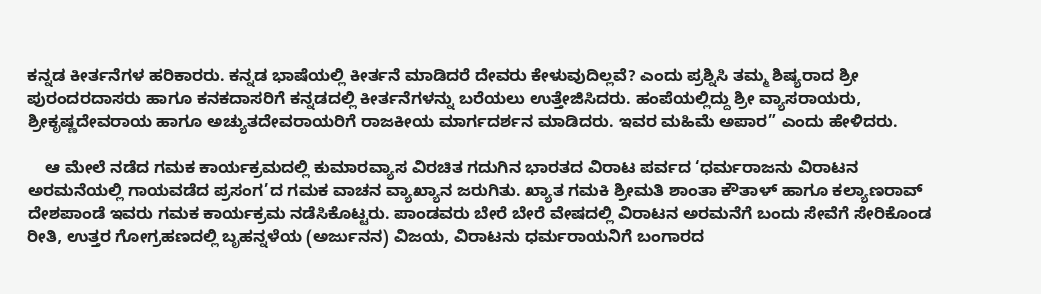ಕನ್ನಡ ಕೀರ್ತನೆಗಳ ಹರಿಕಾರರು. ಕನ್ನಡ ಭಾಷೆಯಲ್ಲಿ ಕೀರ್ತನೆ ಮಾಡಿದರೆ ದೇವರು ಕೇಳುವುದಿಲ್ಲವೆ? ಎಂದು ಪ್ರಶ್ನಿಸಿ ತಮ್ಮ ಶಿಷ್ಯರಾದ ಶ್ರೀ ಪುರಂದರದಾಸರು ಹಾಗೂ ಕನಕದಾಸರಿಗೆ ಕನ್ನಡದಲ್ಲಿ ಕೀರ್ತನೆಗಳನ್ನು ಬರೆಯಲು ಉತ್ತೇಜಿಸಿದರು. ಹಂಪೆಯಲ್ಲಿದ್ದು ಶ್ರೀ ವ್ಯಾಸರಾಯರು, ಶ್ರೀಕೃಷ್ಣದೇವರಾಯ ಹಾಗೂ ಅಚ್ಯುತದೇವರಾಯರಿಗೆ ರಾಜಕೀಯ ಮಾರ್ಗದರ್ಶನ ಮಾಡಿದರು. ಇವರ ಮಹಿಮೆ ಅಪಾರ” ಎಂದು ಹೇಳಿದರು.

    ಆ ಮೇಲೆ ನಡೆದ ಗಮಕ ಕಾರ್ಯಕ್ರಮದಲ್ಲಿ ಕುಮಾರವ್ಯಾಸ ವಿರಚಿತ ಗದುಗಿನ ಭಾರತದ ವಿರಾಟ ಪರ್ವದ ‘ಧರ್ಮರಾಜನು ವಿರಾಟನ ಅರಮನೆಯಲ್ಲಿ ಗಾಯವಡೆದ ಪ್ರಸಂಗ’ದ ಗಮಕ ವಾಚನ ವ್ಯಾಖ್ಯಾನ ಜರುಗಿತು. ಖ್ಯಾತ ಗಮಕಿ ಶ್ರೀಮತಿ ಶಾಂತಾ ಕೌತಾಳ್ ಹಾಗೂ ಕಲ್ಯಾಣರಾವ್ ದೇಶಪಾಂಡೆ ಇವರು ಗಮಕ ಕಾರ್ಯಕ್ರಮ ನಡೆಸಿಕೊಟ್ಟರು. ಪಾಂಡವರು ಬೇರೆ ಬೇರೆ ವೇಷದಲ್ಲಿ ವಿರಾಟನ ಅರಮನೆಗೆ ಬಂದು ಸೇವೆಗೆ ಸೇರಿಕೊಂಡ ರೀತಿ, ಉತ್ತರ ಗೋಗ್ರಹಣದಲ್ಲಿ ಬೃಹನ್ನಳೆಯ (ಅರ್ಜುನನ) ವಿಜಯ, ವಿರಾಟನು ಧರ್ಮರಾಯನಿಗೆ ಬಂಗಾರದ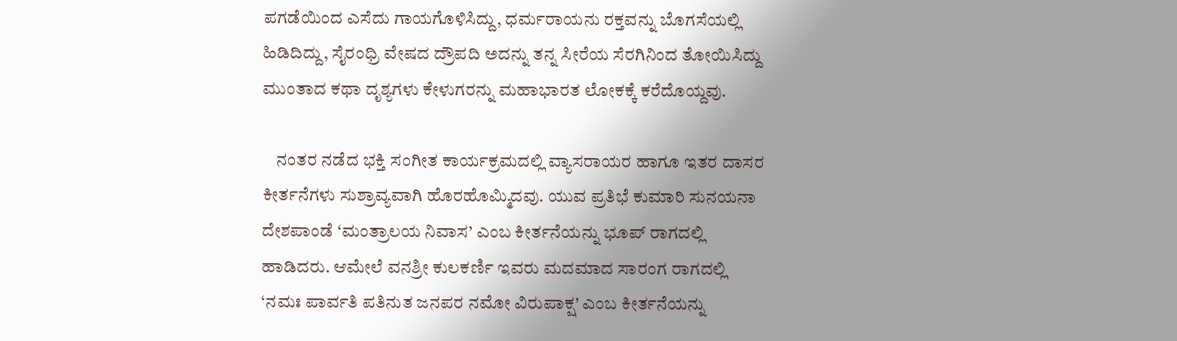ಪಗಡೆಯಿಂದ ಎಸೆದು ಗಾಯಗೊಳಿಸಿದ್ದು, ಧರ್ಮರಾಯನು ರಕ್ತವನ್ನು ಬೊಗಸೆಯಲ್ಲಿ ಹಿಡಿದಿದ್ದು, ಸೈರಂಧ್ರಿ ವೇಷದ ದ್ರೌಪದಿ ಅದನ್ನು ತನ್ನ ಸೀರೆಯ ಸೆರಗಿನಿಂದ ತೋಯಿಸಿದ್ದು ಮುಂತಾದ ಕಥಾ ದೃಶ್ಯಗಳು ಕೇಳುಗರನ್ನು ಮಹಾಭಾರತ ಲೋಕಕ್ಕೆ ಕರೆದೊಯ್ದವು.

    ನಂತರ ನಡೆದ ಭಕ್ತಿ ಸಂಗೀತ ಕಾರ್ಯಕ್ರಮದಲ್ಲಿ ವ್ಯಾಸರಾಯರ ಹಾಗೂ ಇತರ ದಾಸರ ಕೀರ್ತನೆಗಳು ಸುಶ್ರಾವ್ಯವಾಗಿ ಹೊರಹೊಮ್ಮಿದವು. ಯುವ ಪ್ರತಿಭೆ ಕುಮಾರಿ ಸುನಯನಾ ದೇಶಪಾಂಡೆ ‘ಮಂತ್ರಾಲಯ ನಿವಾಸ’ ಎಂಬ ಕೀರ್ತನೆಯನ್ನು ಭೂಪ್ ರಾಗದಲ್ಲಿ ಹಾಡಿದರು. ಆಮೇಲೆ ವನಶ್ರೀ ಕುಲಕರ್ಣಿ ಇವರು ಮದಮಾದ ಸಾರಂಗ ರಾಗದಲ್ಲಿ ‘ನಮಃ ಪಾರ್ವತಿ ಪತಿನುತ ಜನಪರ ನಮೋ ವಿರುಪಾಕ್ಷ’ ಎಂಬ ಕೀರ್ತನೆಯನ್ನು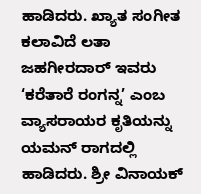ಹಾಡಿದರು. ಖ್ಯಾತ ಸಂಗೀತ ಕಲಾವಿದೆ ಲತಾ ಜಹಗೀರದಾರ್ ಇವರು ‘ಕರೆತಾರೆ ರಂಗನ್ನ’ ಎಂಬ ವ್ಯಾಸರಾಯರ ಕೃತಿಯನ್ನು ಯಮನ್ ರಾಗದಲ್ಲಿ ಹಾಡಿದರು. ಶ್ರೀ ವಿನಾಯಕ್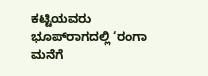ಕಟ್ಟಿಯವರು ಭೂಪ್‌ರಾಗದಲ್ಲಿ ‘ರಂಗಾ ಮನೆಗೆ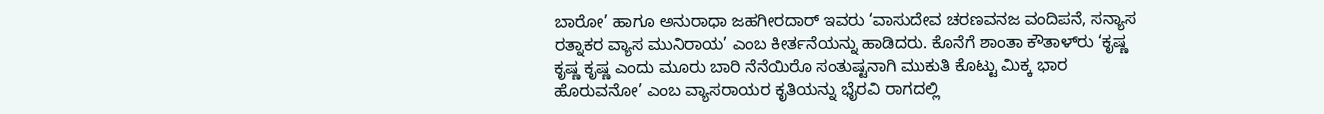ಬಾರೋ’ ಹಾಗೂ ಅನುರಾಧಾ ಜಹಗೀರದಾರ್ ಇವರು ‘ವಾಸುದೇವ ಚರಣವನಜ ವಂದಿಪನೆ, ಸನ್ಯಾಸ ರತ್ನಾಕರ ವ್ಯಾಸ ಮುನಿರಾಯ’ ಎಂಬ ಕೀರ್ತನೆಯನ್ನು ಹಾಡಿದರು. ಕೊನೆಗೆ ಶಾಂತಾ ಕೌತಾಳ್‌ರು ‘ಕೃಷ್ಣ ಕೃಷ್ಣ ಕೃಷ್ಣ ಎಂದು ಮೂರು ಬಾರಿ ನೆನೆಯಿರೊ ಸಂತುಷ್ಟನಾಗಿ ಮುಕುತಿ ಕೊಟ್ಟು ಮಿಕ್ಕ ಭಾರ ಹೊರುವನೋ’ ಎಂಬ ವ್ಯಾಸರಾಯರ ಕೃತಿಯನ್ನು ಭೈರವಿ ರಾಗದಲ್ಲಿ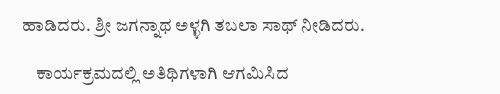ಹಾಡಿದರು. ಶ್ರೀ ಜಗನ್ನಾಥ ಅಳ್ಳಗಿ ತಬಲಾ ಸಾಥ್ ನೀಡಿದರು.

    ಕಾರ್ಯಕ್ರಮದಲ್ಲಿ ಅತಿಥಿಗಳಾಗಿ ಆಗಮಿಸಿದ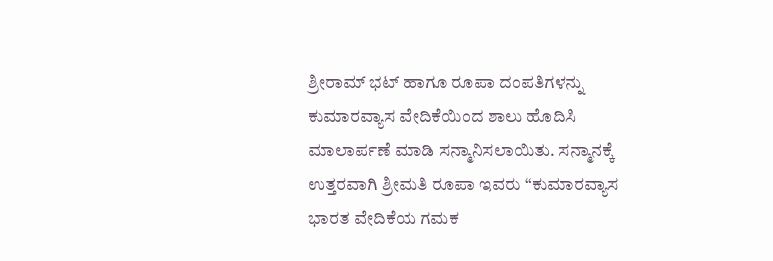ಶ್ರೀರಾಮ್ ಭಟ್ ಹಾಗೂ ರೂಪಾ ದಂಪತಿಗಳನ್ನು ಕುಮಾರವ್ಯಾಸ ವೇದಿಕೆಯಿಂದ ಶಾಲು ಹೊದಿಸಿ ಮಾಲಾರ್ಪಣೆ ಮಾಡಿ ಸನ್ಮಾನಿಸಲಾಯಿತು. ಸನ್ಮಾನಕ್ಕೆ ಉತ್ತರವಾಗಿ ಶ್ರೀಮತಿ ರೂಪಾ ಇವರು “ಕುಮಾರವ್ಯಾಸ ಭಾರತ ವೇದಿಕೆಯ ಗಮಕ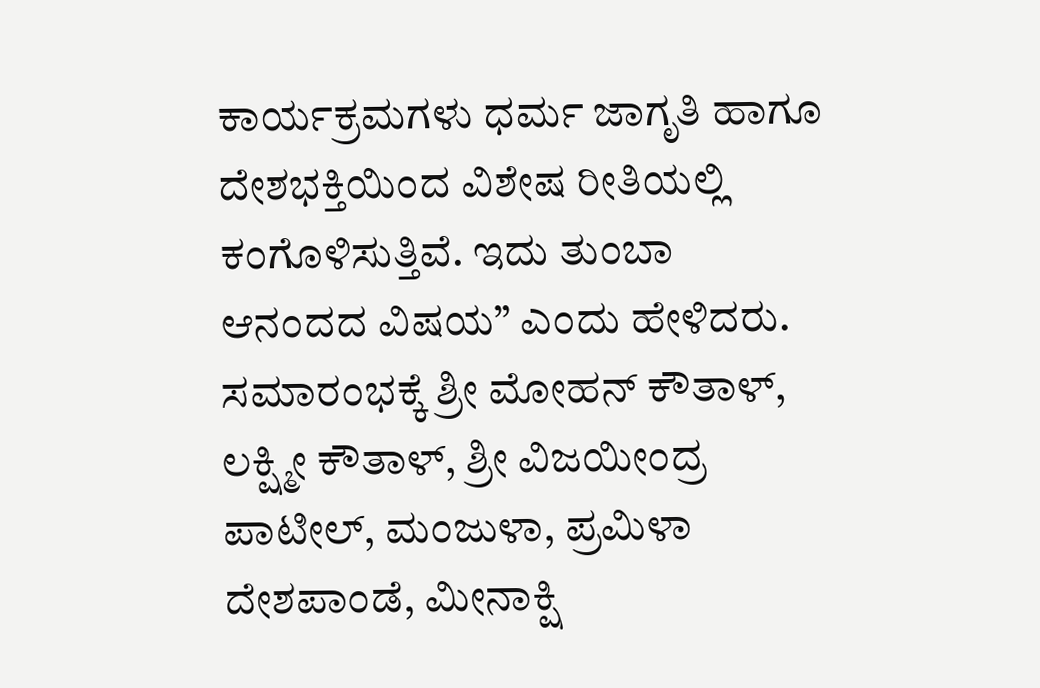ಕಾರ್ಯಕ್ರಮಗಳು ಧರ್ಮ ಜಾಗೃತಿ ಹಾಗೂ ದೇಶಭಕ್ತಿಯಿಂದ ವಿಶೇಷ ರೀತಿಯಲ್ಲಿ ಕಂಗೊಳಿಸುತ್ತಿವೆ. ಇದು ತುಂಬಾ ಆನಂದದ ವಿಷಯ” ಎಂದು ಹೇಳಿದರು. ಸಮಾರಂಭಕ್ಕೆ ಶ್ರೀ ಮೋಹನ್ ಕೌತಾಳ್, ಲಕ್ಷ್ಮೀ ಕೌತಾಳ್, ಶ್ರೀ ವಿಜಯೀಂದ್ರ ಪಾಟೀಲ್, ಮಂಜುಳಾ, ಪ್ರಮಿಳಾ ದೇಶಪಾಂಡೆ, ಮೀನಾಕ್ಷಿ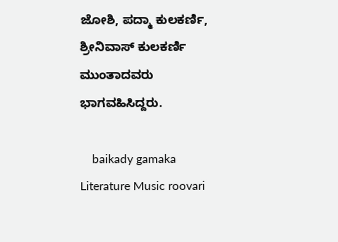ಜೋಶಿ, ಪದ್ಮಾ ಕುಲಕರ್ಣಿ, ಶ್ರೀನಿವಾಸ್ ಕುಲಕರ್ಣಿ ಮುಂತಾದವರು ಭಾಗವಹಿಸಿದ್ದರು.

    baikady gamaka Literature Music roovari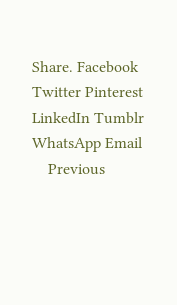Share. Facebook Twitter Pinterest LinkedIn Tumblr WhatsApp Email
    Previous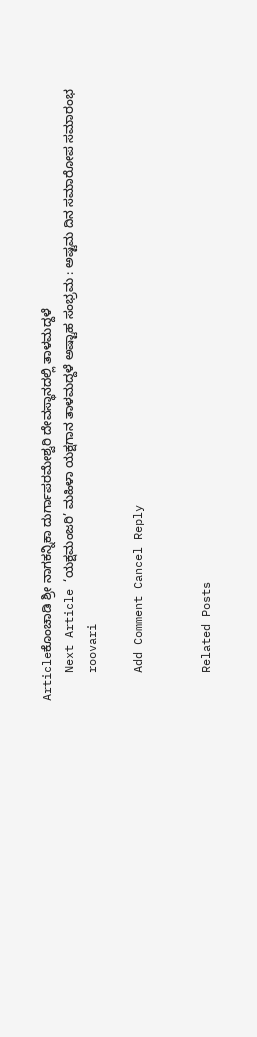Articleಕೊಂಚಾಡಿ ಶ್ರೀ ನಾಗಕನ್ನಿಕಾ ದುರ್ಗಾಪರಮೇಶ್ವರಿ ದೇವಸ್ಥಾನದಲ್ಲಿ ತಾಳಮದ್ದಳೆ
    Next Article ‘ಯಕ್ಷಮಂಜರಿ’ ಮಹಿಳಾ ಯಕ್ಷಗಾನ ತಾಳಮದ್ದಳೆ ಅಷ್ಟಾಹ ಸಂಭ್ರಮ : ಅಷ್ಟಮ ದಿನ ಸಮಾರೋಪ ಸಮಾರಂಭ
    roovari

    Add Comment Cancel Reply


    Related Posts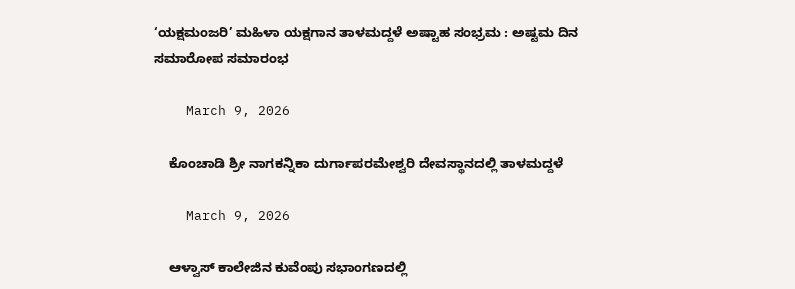‘ಯಕ್ಷಮಂಜರಿ’ ಮಹಿಳಾ ಯಕ್ಷಗಾನ ತಾಳಮದ್ದಳೆ ಅಷ್ಟಾಹ ಸಂಭ್ರಮ : ಅಷ್ಟಮ ದಿನ ಸಮಾರೋಪ ಸಮಾರಂಭ

    March 9, 2026

    ಕೊಂಚಾಡಿ ಶ್ರೀ ನಾಗಕನ್ನಿಕಾ ದುರ್ಗಾಪರಮೇಶ್ವರಿ ದೇವಸ್ಥಾನದಲ್ಲಿ ತಾಳಮದ್ದಳೆ

    March 9, 2026

    ಆಳ್ವಾಸ್ ಕಾಲೇಜಿನ ಕುವೆಂಪು ಸಭಾಂಗಣದಲ್ಲಿ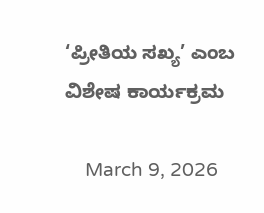‘ಪ್ರೀತಿಯ ಸಖ್ಯ’ ಎಂಬ ವಿಶೇಷ ಕಾರ್ಯಕ್ರಮ

    March 9, 2026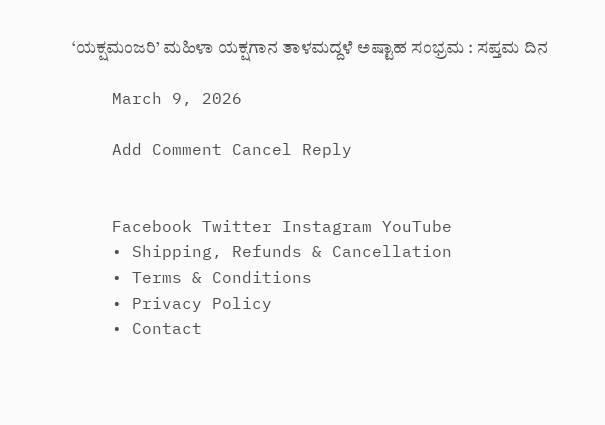‘ಯಕ್ಷಮಂಜರಿ’ ಮಹಿಳಾ ಯಕ್ಷಗಾನ ತಾಳಮದ್ದಳೆ ಅಷ್ಟಾಹ ಸಂಭ್ರಮ : ಸಪ್ತಮ ದಿನ

    March 9, 2026

    Add Comment Cancel Reply


    Facebook Twitter Instagram YouTube
    • Shipping, Refunds & Cancellation
    • Terms & Conditions
    • Privacy Policy
    • Contact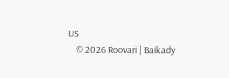US
    © 2026 Roovari | Baikady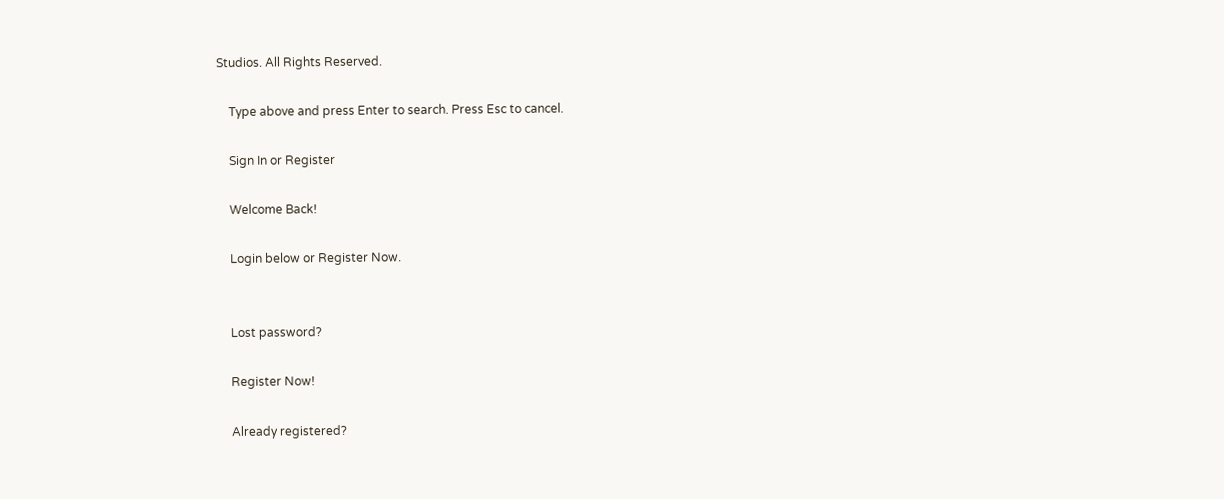Studios. All Rights Reserved.

    Type above and press Enter to search. Press Esc to cancel.

    Sign In or Register

    Welcome Back!

    Login below or Register Now.


    Lost password?

    Register Now!

    Already registered?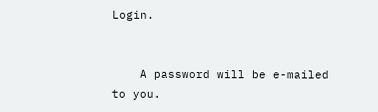Login.


    A password will be e-mailed to you.